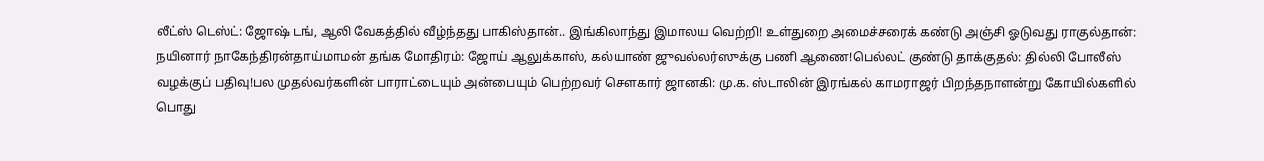லீட்ஸ் டெஸ்ட்: ஜோஷ் டங், ஆலி வேகத்தில் வீழ்ந்தது பாகிஸ்தான்.. இங்கிலாந்து இமாலய வெற்றி! உள்துறை அமைச்சரைக் கண்டு அஞ்சி ஓடுவது ராகுல்தான்: நயினார் நாகேந்திரன்தாய்மாமன் தங்க மோதிரம்: ஜோய் ஆலுக்காஸ், கல்யாண் ஜுவல்லர்ஸுக்கு பணி ஆணை!பெல்லட் குண்டு தாக்குதல்: தில்லி போலீஸ் வழக்குப் பதிவு!பல முதல்வர்களின் பாராட்டையும் அன்பையும் பெற்றவர் சௌகார் ஜானகி: மு.க. ஸ்டாலின் இரங்கல் காமராஜர் பிறந்தநாளன்று கோயில்களில் பொது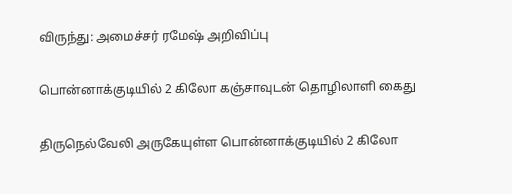விருந்து: அமைச்சர் ரமேஷ் அறிவிப்பு

பொன்னாக்குடியில் 2 கிலோ கஞ்சாவுடன் தொழிலாளி கைது

திருநெல்வேலி அருகேயுள்ள பொன்னாக்குடியில் 2 கிலோ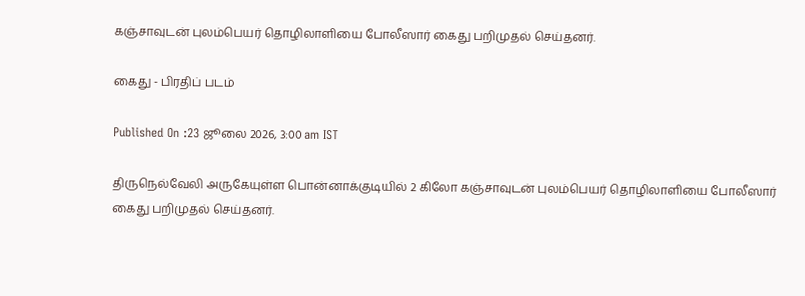கஞ்சாவுடன் புலம்பெயர் தொழிலாளியை போலீஸார் கைது பறிமுதல் செய்தனர்.

கைது - பிரதிப் படம்

Published On :23 ஜூலை 2026, 3:00 am IST

திருநெல்வேலி அருகேயுள்ள பொன்னாக்குடியில் 2 கிலோ கஞ்சாவுடன் புலம்பெயர் தொழிலாளியை போலீஸார் கைது பறிமுதல் செய்தனர்.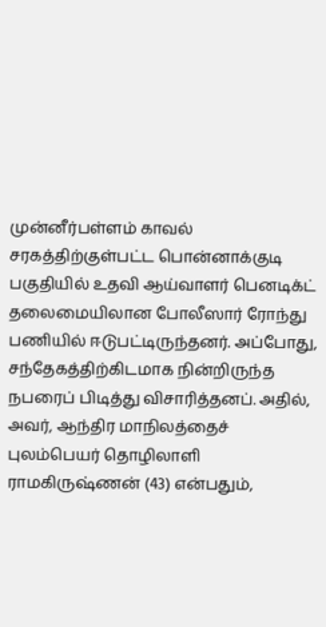முன்னீர்பள்ளம் காவல் சரகத்திற்குள்பட்ட பொன்னாக்குடி பகுதியில் உதவி ஆய்வாளர் பெனடிக்ட் தலைமையிலான போலீஸார் ரோந்து பணியில் ஈடுபட்டிருந்தனர். அப்போது, சந்தேகத்திற்கிடமாக நின்றிருந்த நபரைப் பிடித்து விசாரித்தனப். அதில், அவர், ஆந்திர மாநிலத்தைச் புலம்பெயர் தொழிலாளி ராமகிருஷ்ணன் (43) என்பதும்,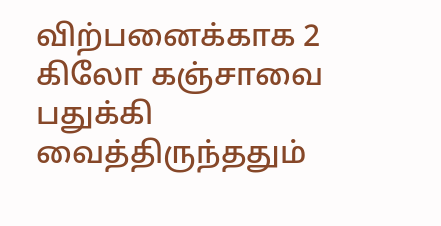விற்பனைக்காக 2 கிலோ கஞ்சாவை பதுக்கி வைத்திருந்ததும்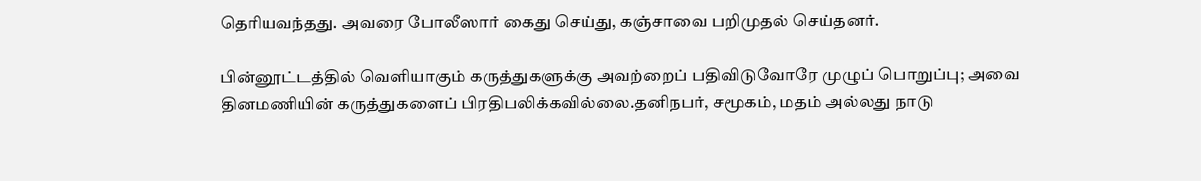தெரியவந்தது. அவரை போலீஸார் கைது செய்து, கஞ்சாவை பறிமுதல் செய்தனர்.

பின்னூட்டத்தில் வெளியாகும் கருத்துகளுக்கு அவற்றைப் பதிவிடுவோரே முழுப் பொறுப்பு; அவை தினமணியின் கருத்துகளைப் பிரதிபலிக்கவில்லை.தனிநபர், சமூகம், மதம் அல்லது நாடு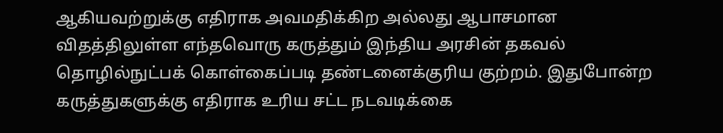ஆகியவற்றுக்கு எதிராக அவமதிக்கிற அல்லது ஆபாசமான விதத்திலுள்ள எந்தவொரு கருத்தும் இந்திய அரசின் தகவல் தொழில்நுட்பக் கொள்கைப்படி தண்டனைக்குரிய குற்றம். இதுபோன்ற கருத்துகளுக்கு எதிராக உரிய சட்ட நடவடிக்கை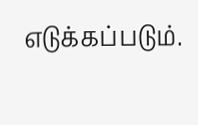எடுக்கப்படும்.